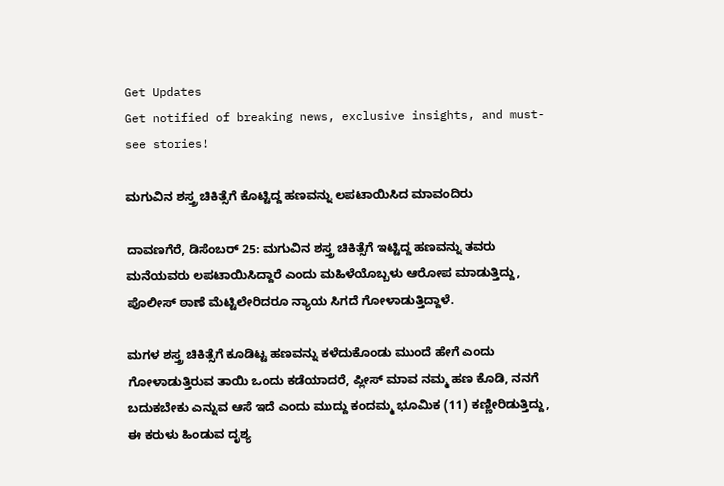Get Updates
Get notified of breaking news, exclusive insights, and must-see stories!

ಮಗುವಿನ ಶಸ್ತ್ರ ಚಿಕಿತ್ಸೆಗೆ ಕೊಟ್ಟಿದ್ದ ಹಣವನ್ನು ಲಪಟಾಯಿಸಿದ ಮಾವಂದಿರು

ದಾವಣಗೆರೆ, ಡಿಸೆಂಬರ್ 25: ಮಗುವಿನ ಶಸ್ತ್ರ ಚಿಕಿತ್ಸೆಗೆ ಇಟ್ಟಿದ್ದ ಹಣವನ್ನು ತವರು ಮನೆಯವರು ಲಪಟಾಯಿಸಿದ್ದಾರೆ ಎಂದು ಮಹಿಳೆಯೊಬ್ಬಳು ಆರೋಪ ಮಾಡುತ್ತಿದ್ದು, ಪೊಲೀಸ್ ಠಾಣೆ ಮೆಟ್ಟಿಲೇರಿದರೂ ನ್ಯಾಯ ಸಿಗದೆ ಗೋಳಾಡುತ್ತಿದ್ದಾಳೆ.

ಮಗಳ ಶಸ್ತ್ರ ಚಿಕಿತ್ಸೆಗೆ ಕೂಡಿಟ್ಟ ಹಣವನ್ನು ಕಳೆದುಕೊಂಡು ಮುಂದೆ ಹೇಗೆ ಎಂದು ಗೋಳಾಡುತ್ತಿರುವ ತಾಯಿ ಒಂದು ಕಡೆಯಾದರೆ, ಪ್ಲೀಸ್ ಮಾವ ನಮ್ಮ ಹಣ ಕೊಡಿ, ನನಗೆ ಬದುಕಬೇಕು ಎನ್ನುವ ಆಸೆ ಇದೆ‌ ಎಂದು ಮುದ್ದು ಕಂದಮ್ಮ ಭೂಮಿಕ (11) ಕಣ್ಣೀರಿಡುತ್ತಿದ್ದು, ಈ ಕರುಳು ಹಿಂಡುವ ದೃಶ್ಯ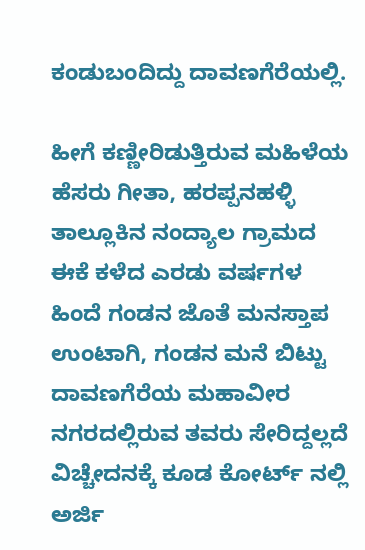ಕಂಡುಬಂದಿದ್ದು ದಾವಣಗೆರೆಯಲ್ಲಿ.

ಹೀಗೆ ಕಣ್ಣೀರಿಡುತ್ತಿರುವ ಮಹಿಳೆಯ ಹೆಸರು ಗೀತಾ, ಹರಪ್ಪನಹಳ್ಳಿ ತಾಲ್ಲೂಕಿನ ನಂದ್ಯಾಲ ಗ್ರಾಮದ ಈಕೆ ಕಳೆದ ಎರಡು ವರ್ಷಗಳ ಹಿಂದೆ ಗಂಡನ ಜೊತೆ ಮನಸ್ತಾಪ ಉಂಟಾಗಿ, ಗಂಡನ ಮನೆ ಬಿಟ್ಟು ದಾವಣಗೆರೆಯ ಮಹಾವೀರ ನಗರದಲ್ಲಿರುವ ತವರು ಸೇರಿದ್ದಲ್ಲದೆ ವಿಚ್ಚೇದನಕ್ಕೆ ಕೂಡ ಕೋರ್ಟ್ ನಲ್ಲಿ ಅರ್ಜಿ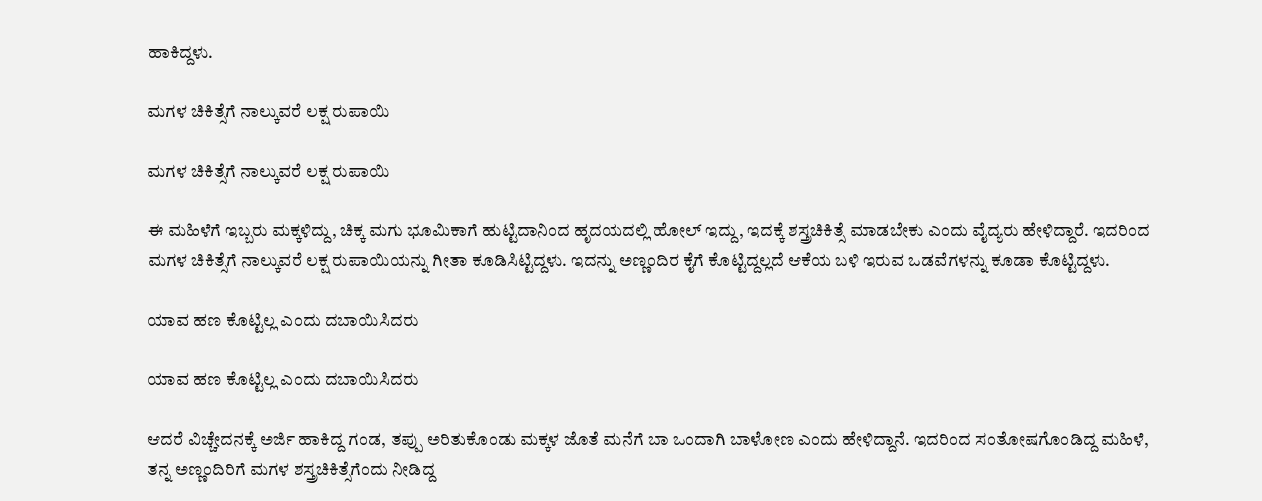ಹಾಕಿದ್ದಳು.

ಮಗಳ ಚಿಕಿತ್ಸೆಗೆ ನಾಲ್ಕುವರೆ ಲಕ್ಷ ರುಪಾಯಿ

ಮಗಳ ಚಿಕಿತ್ಸೆಗೆ ನಾಲ್ಕುವರೆ ಲಕ್ಷ ರುಪಾಯಿ

ಈ ಮಹಿಳೆಗೆ ಇಬ್ಬರು ಮಕ್ಕಳಿದ್ದು, ಚಿಕ್ಕ ಮಗು ಭೂಮಿಕಾಗೆ ಹುಟ್ಟಿದಾನಿಂದ ಹೃದಯದಲ್ಲಿ ಹೋಲ್ ಇದ್ದು, ಇದಕ್ಕೆ ಶಸ್ತ್ರಚಿಕಿತ್ಸೆ ಮಾಡಬೇಕು ಎಂದು ವೈದ್ಯರು ಹೇಳಿದ್ದಾರೆ. ಇದರಿಂದ ಮಗಳ ಚಿಕಿತ್ಸೆಗೆ ನಾಲ್ಕುವರೆ ಲಕ್ಷ ರುಪಾಯಿಯನ್ನು ಗೀತಾ ಕೂಡಿಸಿಟ್ಟಿದ್ದಳು. ಇದನ್ನು ಅಣ್ಣಂದಿರ ಕೈಗೆ ಕೊಟ್ಟಿದ್ದಲ್ಲದೆ ಆಕೆಯ ಬಳಿ ಇರುವ ಒಡವೆಗಳನ್ನು ಕೂಡಾ ಕೊಟ್ಟಿದ್ದಳು.

ಯಾವ ಹಣ ಕೊಟ್ಟಿಲ್ಲ ಎಂದು ದಬಾಯಿಸಿದರು

ಯಾವ ಹಣ ಕೊಟ್ಟಿಲ್ಲ ಎಂದು ದಬಾಯಿಸಿದರು

ಆದರೆ ವಿಚ್ಚೇದನಕ್ಕೆ ಅರ್ಜಿ ಹಾಕಿದ್ದ ಗಂಡ, ತಪ್ಪು ಅರಿತುಕೊಂಡು ಮಕ್ಕಳ ಜೊತೆ ಮನೆಗೆ ಬಾ ಒಂದಾಗಿ ಬಾಳೋಣ ಎಂದು ಹೇಳಿದ್ದಾನೆ. ಇದರಿಂದ ಸಂತೋಷಗೊಂಡಿದ್ದ ಮಹಿಳೆ, ತನ್ನ ಅಣ್ಣಂದಿರಿಗೆ ಮಗಳ ಶಸ್ತ್ರಚಿಕಿತ್ಸೆಗೆಂದು ನೀಡಿದ್ದ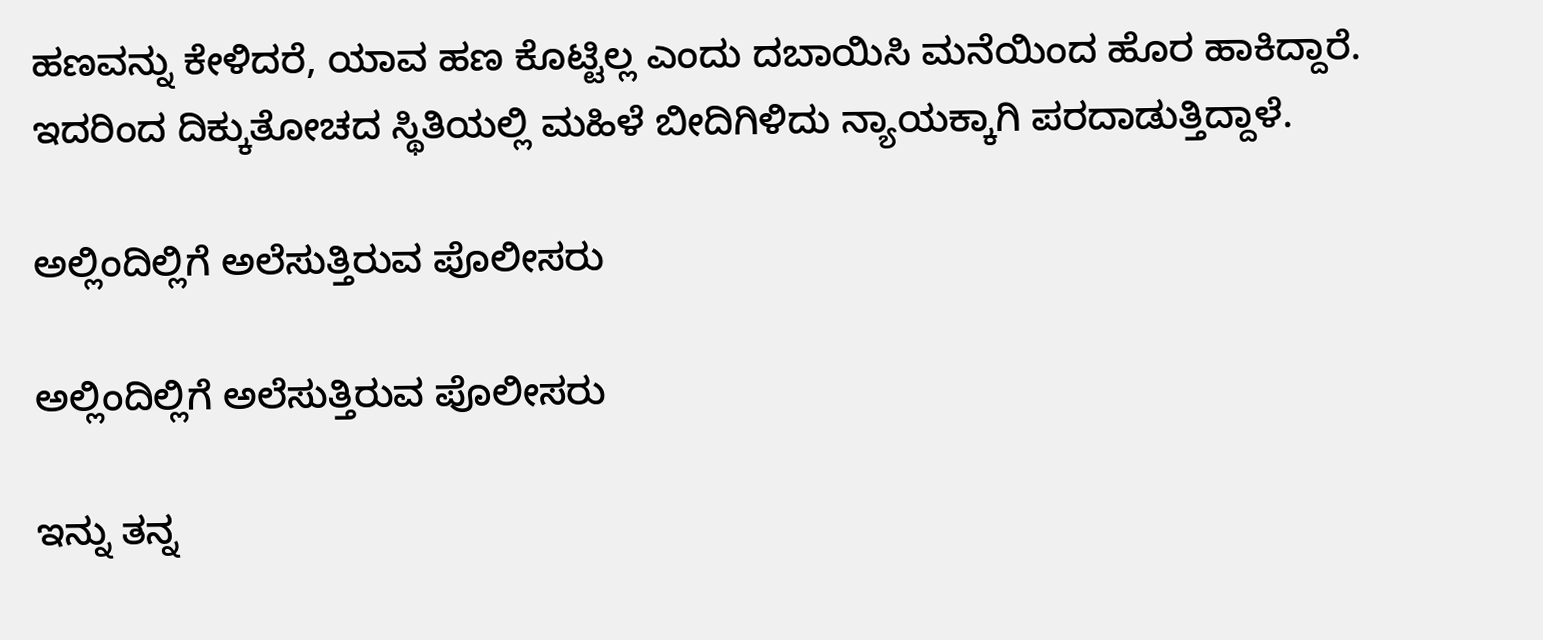ಹಣವನ್ನು ಕೇಳಿದರೆ, ಯಾವ ಹಣ ಕೊಟ್ಟಿಲ್ಲ ಎಂದು ದಬಾಯಿಸಿ ಮನೆಯಿಂದ ಹೊರ ಹಾಕಿದ್ದಾರೆ. ಇದರಿಂದ ದಿಕ್ಕುತೋಚದ ಸ್ಥಿತಿಯಲ್ಲಿ ಮಹಿಳೆ ಬೀದಿಗಿಳಿದು ನ್ಯಾಯಕ್ಕಾಗಿ ಪರದಾಡುತ್ತಿದ್ದಾಳೆ.

ಅಲ್ಲಿಂದಿಲ್ಲಿಗೆ ಅಲೆಸುತ್ತಿರುವ ಪೊಲೀಸರು

ಅಲ್ಲಿಂದಿಲ್ಲಿಗೆ ಅಲೆಸುತ್ತಿರುವ ಪೊಲೀಸರು

ಇನ್ನು ತನ್ನ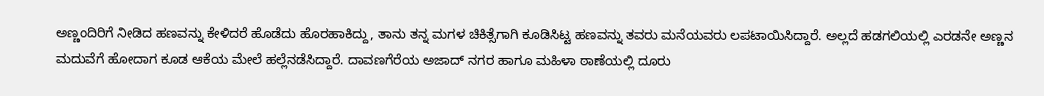ಅಣ್ಣಂದಿರಿಗೆ ನೀಡಿದ ಹಣವನ್ನು ಕೇಳಿದರೆ ಹೊಡೆದು ಹೊರಹಾಕಿದ್ದು, ತಾನು ತನ್ನ ಮಗಳ ಚಿಕಿತ್ಸೆಗಾಗಿ ಕೂಡಿಸಿಟ್ಟ ಹಣವನ್ನು ತವರು ಮನೆಯವರು ಲಪಟಾಯಿಸಿದ್ದಾರೆ. ಅಲ್ಲದೆ ಹಡಗಲಿಯಲ್ಲಿ ಎರಡನೇ ಅಣ್ಣನ ಮದುವೆಗೆ ಹೋದಾಗ ಕೂಡ ಆಕೆಯ ಮೇಲೆ ಹಲ್ಲೆ‌ನಡೆಸಿದ್ದಾರೆ. ದಾವಣಗೆರೆಯ ಅಜಾದ್ ನಗರ ಹಾಗೂ ಮಹಿಳಾ ಠಾಣೆಯಲ್ಲಿ ದೂರು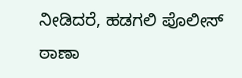ನೀಡಿದರೆ, ಹಡಗಲಿ ಪೊಲೀಸ್ ಠಾಣಾ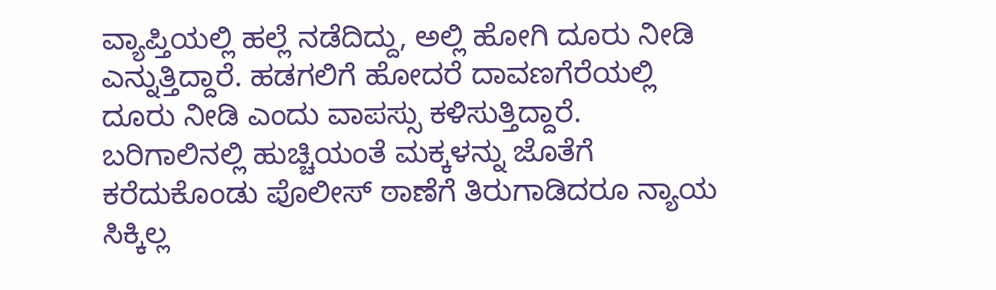ವ್ಯಾಪ್ತಿಯಲ್ಲಿ ಹಲ್ಲೆ ನಡೆದಿದ್ದು, ಅಲ್ಲಿ ಹೋಗಿ ದೂರು ನೀಡಿ ಎನ್ನುತ್ತಿದ್ದಾರೆ. ಹಡಗಲಿಗೆ ಹೋದರೆ ದಾವಣಗೆರೆಯಲ್ಲಿ ದೂರು ನೀಡಿ ಎಂದು ವಾಪಸ್ಸು ಕಳಿಸುತ್ತಿದ್ದಾರೆ. ಬರಿಗಾಲಿನಲ್ಲಿ ಹುಚ್ಚಿಯಂತೆ ಮಕ್ಕಳನ್ನು ಜೊತೆಗೆ ಕರೆದುಕೊಂಡು ಪೊಲೀಸ್ ಠಾಣೆಗೆ ತಿರುಗಾಡಿದರೂ ನ್ಯಾಯ ಸಿಕ್ಕಿಲ್ಲ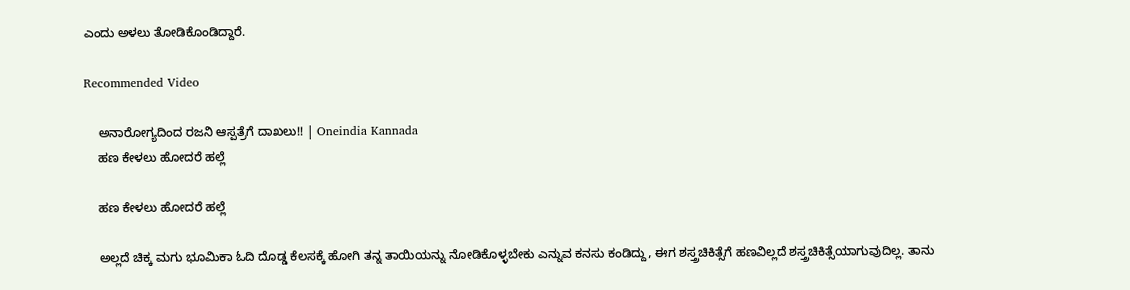ಎಂದು ಅಳಲು ತೋಡಿಕೊಂಡಿದ್ದಾರೆ.

Recommended Video

    ಅನಾರೋಗ್ಯದಿಂದ ರಜನಿ ಆಸ್ಪತ್ರೆಗೆ ದಾಖಲು!! | Oneindia Kannada
    ಹಣ ಕೇಳಲು ಹೋದರೆ ಹಲ್ಲೆ

    ಹಣ ಕೇಳಲು ಹೋದರೆ ಹಲ್ಲೆ

    ಅಲ್ಲದೆ ಚಿಕ್ಕ‌ ಮಗು ಭೂಮಿಕಾ ಓದಿ ದೊಡ್ಡ ಕೆಲಸಕ್ಕೆ ಹೋಗಿ ತನ್ನ ತಾಯಿಯನ್ನು ನೋಡಿಕೊಳ್ಳಬೇಕು ಎನ್ನುವ ಕನಸು ಕಂಡಿದ್ದು, ಈಗ ಶಸ್ತ್ರಚಿಕಿತ್ಸೆಗೆ ಹಣವಿಲ್ಲದೆ ಶಸ್ತ್ರಚಿಕಿತ್ಸೆಯಾಗುವುದಿಲ್ಲ. ತಾನು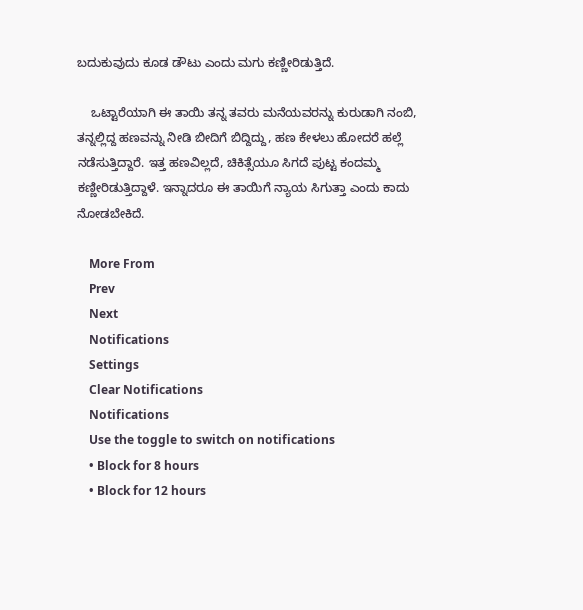ಬದುಕುವುದು ಕೂಡ ಡೌಟು ಎಂದು ಮಗು ಕಣ್ಣೀರಿಡುತ್ತಿದೆ.

    ಒಟ್ಟಾರೆಯಾಗಿ ಈ ತಾಯಿ ತನ್ನ ತವರು ಮನೆಯವರನ್ನು ಕುರುಡಾಗಿ ನಂಬಿ, ತನ್ನಲ್ಲಿದ್ದ ಹಣವನ್ನು ನೀಡಿ ಬೀದಿಗೆ ಬಿದ್ದಿದ್ದು, ಹಣ ಕೇಳಲು ಹೋದರೆ ಹಲ್ಲೆ ನಡೆಸುತ್ತಿದ್ದಾರೆ. ಇತ್ತ ಹಣವಿಲ್ಲದೆ, ಚಿಕಿತ್ಸೆಯೂ ಸಿಗದೆ ಪುಟ್ಟ ಕಂದಮ್ಮ ಕಣ್ಣೀರಿಡುತ್ತಿದ್ದಾಳೆ. ಇನ್ನಾದರೂ ಈ ತಾಯಿಗೆ ನ್ಯಾಯ ಸಿಗುತ್ತಾ ಎಂದು ಕಾದು ನೋಡಬೇಕಿದೆ.

    More From
    Prev
    Next
    Notifications
    Settings
    Clear Notifications
    Notifications
    Use the toggle to switch on notifications
    • Block for 8 hours
    • Block for 12 hours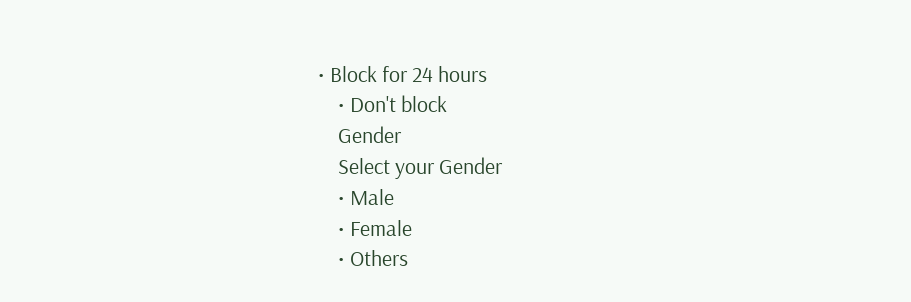• Block for 24 hours
    • Don't block
    Gender
    Select your Gender
    • Male
    • Female
    • Others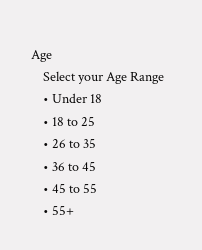Age
    Select your Age Range
    • Under 18
    • 18 to 25
    • 26 to 35
    • 36 to 45
    • 45 to 55
    • 55+